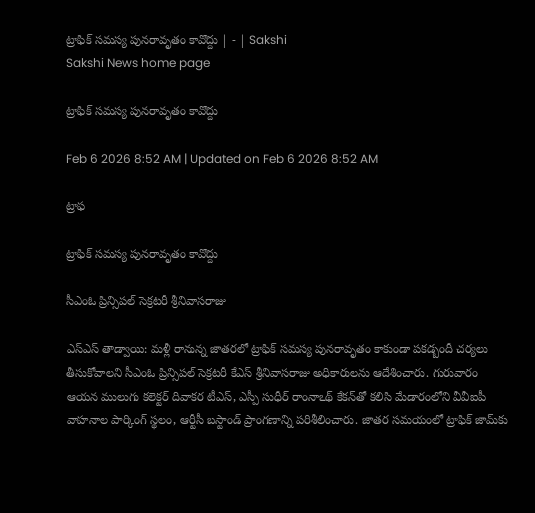ట్రాఫిక్‌ సమస్య పునరావృతం కావొద్దు | - | Sakshi
Sakshi News home page

ట్రాఫిక్‌ సమస్య పునరావృతం కావొద్దు

Feb 6 2026 8:52 AM | Updated on Feb 6 2026 8:52 AM

ట్రాఫ

ట్రాఫిక్‌ సమస్య పునరావృతం కావొద్దు

సీఎంఓ ప్రిన్సిపల్‌ సెక్రటరీ శ్రీనివాసరాజు

ఎస్‌ఎస్‌ తాడ్వాయి: మళ్లీ రానున్న జాతరలో ట్రాఫిక్‌ సమస్య పునరావృతం కాకుండా పకడ్బందీ చర్యలు తీసుకోవాలని సీఎంఓ ప్రిన్సిపల్‌ సెక్రటరీ కేఎస్‌ శ్రీనివాసరాజు అధికారులను ఆదేశించారు. గురువారం ఆయన ములుగు కలెక్టర్‌ దివాకర టీఎస్‌, ఎస్పీ సుధీర్‌ రాంనాఽథ్‌ కేకన్‌తో కలిసి మేడారంలోని వీవీఐపీ వాహనాల పార్కింగ్‌ స్థలం, ఆర్టీసీ బస్టాండ్‌ ప్రాంగణాన్ని పరిశీలించారు. జాతర సమయంలో ట్రాఫిక్‌ జామ్‌కు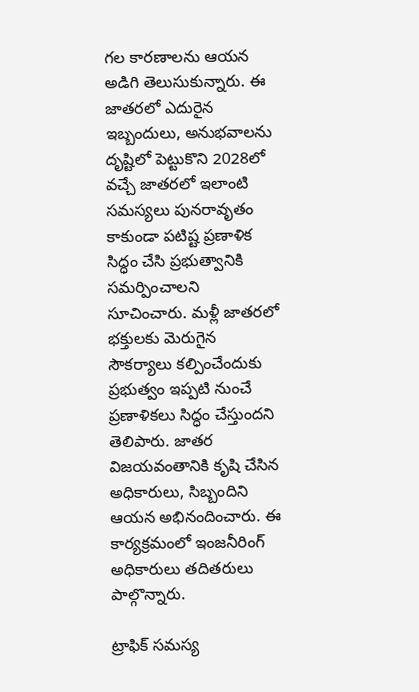గల కారణాలను ఆయన అడిగి తెలుసుకున్నారు. ఈ జాతరలో ఎదురైన ఇబ్బందులు, అనుభవాలను దృష్టిలో పెట్టుకొని 2028లో వచ్చే జాతరలో ఇలాంటి సమస్యలు పునరావృతం కాకుండా పటిష్ట ప్రణాళిక సిద్ధం చేసి ప్రభుత్వానికి సమర్పించాలని సూచించారు. మళ్లీ జాతరలో భక్తులకు మెరుగైన సౌకర్యాలు కల్పించేందుకు ప్రభుత్వం ఇప్పటి నుంచే ప్రణాళికలు సిద్ధం చేస్తుందని తెలిపారు. జాతర విజయవంతానికి కృషి చేసిన అధికారులు, సిబ్బందిని ఆయన అభినందించారు. ఈ కార్యక్రమంలో ఇంజనీరింగ్‌ అధికారులు తదితరులు పాల్గొన్నారు.

ట్రాఫిక్‌ సమస్య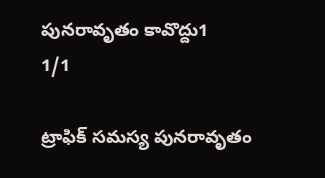పునరావృతం కావొద్దు1
1/1

ట్రాఫిక్‌ సమస్య పునరావృతం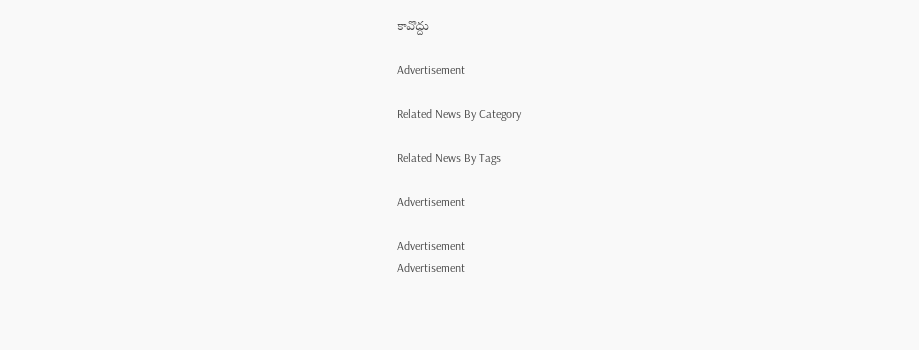కావొద్దు

Advertisement

Related News By Category

Related News By Tags

Advertisement

Advertisement
Advertisement